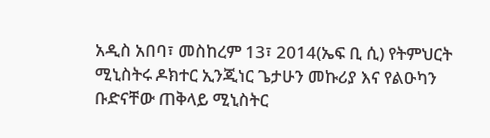አዲስ አበባ፣ መስከረም 13፣ 2014(ኤፍ ቢ ሲ) የትምህርት ሚኒስትሩ ዶክተር ኢንጂነር ጌታሁን መኩሪያ እና የልዑካን ቡድናቸው ጠቅላይ ሚኒስትር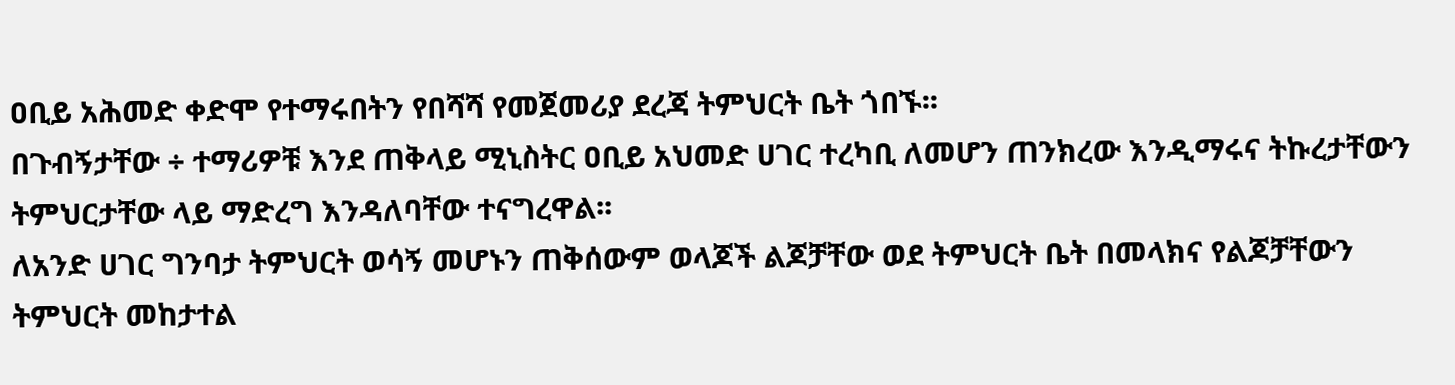ዐቢይ አሕመድ ቀድሞ የተማሩበትን የበሻሻ የመጀመሪያ ደረጃ ትምህርት ቤት ጎበኙ፡፡
በጉብኝታቸው ÷ ተማሪዎቹ እንደ ጠቅላይ ሚኒስትር ዐቢይ አህመድ ሀገር ተረካቢ ለመሆን ጠንክረው እንዲማሩና ትኩረታቸውን ትምህርታቸው ላይ ማድረግ እንዳለባቸው ተናግረዋል፡፡
ለአንድ ሀገር ግንባታ ትምህርት ወሳኝ መሆኑን ጠቅሰውም ወላጆች ልጆቻቸው ወደ ትምህርት ቤት በመላክና የልጆቻቸውን ትምህርት መከታተል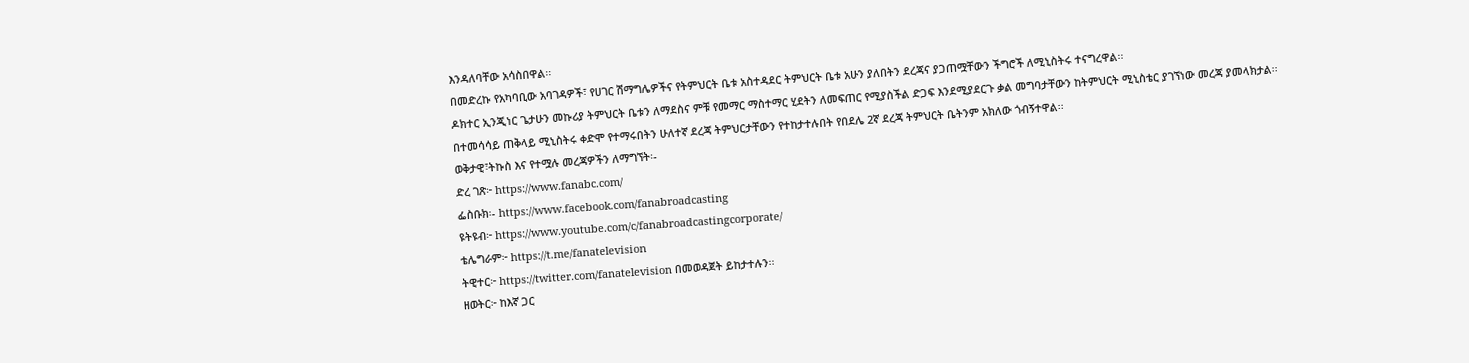እንዳለባቸው አሳስበዋል፡፡
በመድረኩ የአካባቢው አባገዳዎች፣ የሀገር ሽማግሌዎችና የትምህርት ቤቱ አስተዳደር ትምህርት ቤቱ አሁን ያለበትን ደረጃና ያጋጠሟቸውን ችግሮች ለሚኒስትሩ ተናግረዋል፡፡
ዶክተር ኢንጂነር ጌታሁን መኩሪያ ትምህርት ቤቱን ለማደስና ምቹ የመማር ማስተማር ሂደትን ለመፍጠር የሚያስችል ድጋፍ እንደሚያደርጉ ቃል መግባታቸውን ከትምህርት ሚኒስቴር ያገኘነው መረጃ ያመላክታል፡፡
በተመሳሳይ ጠቅላይ ሚኒስትሩ ቀድሞ የተማሩበትን ሁለተኛ ደረጃ ትምህርታቸውን የተከታተሉበት የበደሌ 2ኛ ደረጃ ትምህርት ቤትንም አክለው ጎብኝተዋል፡፡
ወቅታዊ፣ትኩስ እና የተሟሉ መረጃዎችን ለማግኘት፡-
ድረ ገጽ፦ https://www.fanabc.com/
ፌስቡክ፡- https://www.facebook.com/fanabroadcasting
ዩትዩብ፦ https://www.youtube.com/c/fanabroadcastingcorporate/
ቴሌግራም፦ https://t.me/fanatelevision
ትዊተር፦ https://twitter.com/fanatelevision በመወዳጀት ይከታተሉን፡፡
ዘወትር፦ ከእኛ ጋር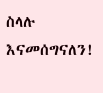ስላሉ እናመሰግናለን!